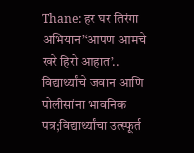Thane: हर घर तिरंगा अभियान’‘आपण आमचे खरे हिरो आहात’.. विद्यार्थ्यांचे जवान आणि पोलीसांना भावनिक पत्र;विद्यार्थ्यांचा उत्स्फूर्त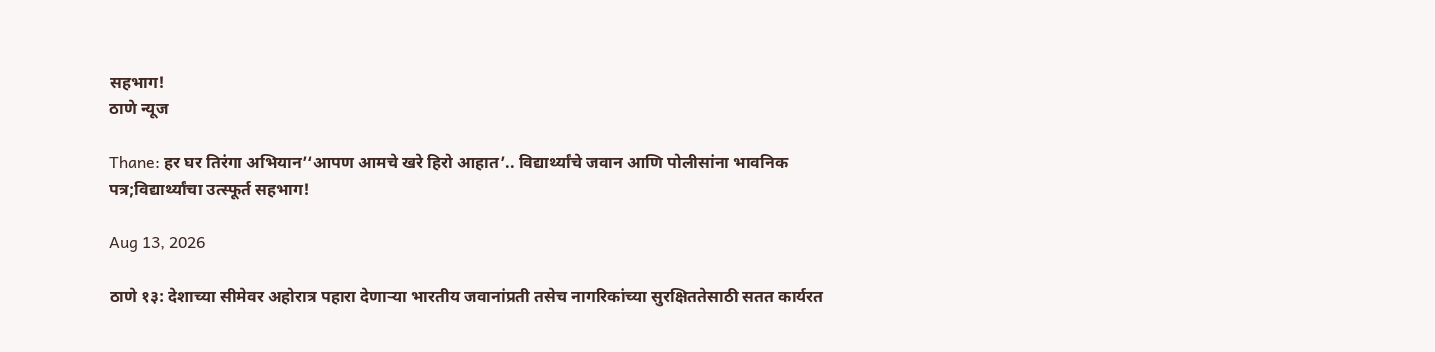सहभाग!
ठाणे न्यूज

Thane: हर घर तिरंगा अभियान’‘आपण आमचे खरे हिरो आहात’.. विद्यार्थ्यांचे जवान आणि पोलीसांना भावनिक पत्र;विद्यार्थ्यांचा उत्स्फूर्त सहभाग!

Aug 13, 2026

ठाणे १३: देशाच्या सीमेवर अहोरात्र पहारा देणाऱ्या भारतीय जवानांप्रती तसेच नागरिकांच्या सुरक्षिततेसाठी सतत कार्यरत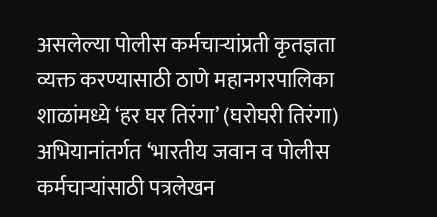असलेल्या पोलीस कर्मचाऱ्यांप्रती कृतज्ञता व्यक्त करण्यासाठी ठाणे महानगरपालिका शाळांमध्ये ‘हर घर तिरंगा’ (घरोघरी तिरंगा) अभियानांतर्गत ‘भारतीय जवान व पोलीस कर्मचाऱ्यांसाठी पत्रलेखन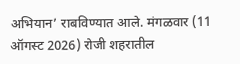अभियान’ राबविण्यात आले. मंगळवार (11 ऑगस्ट 2026) रोजी शहरातील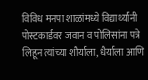विविध मनपा शाळांमध्ये विद्यार्थ्यांनी पोस्टकार्डवर जवान व पोलिसांना पत्रे लिहून त्यांच्या शौर्याला, धैर्याला आणि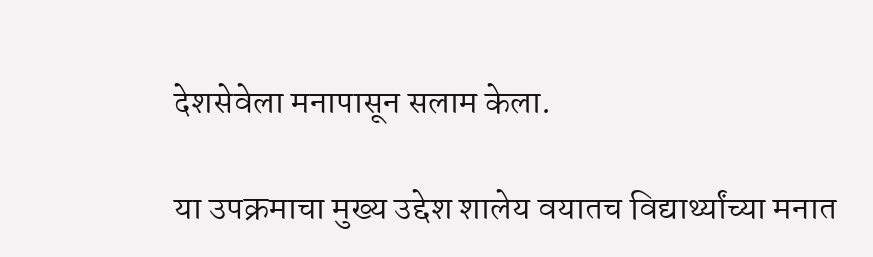देशसेवेला मनापासून सलाम केला.

या उपक्रमाचा मुख्य उद्देश शालेय वयातच विद्यार्थ्यांच्या मनात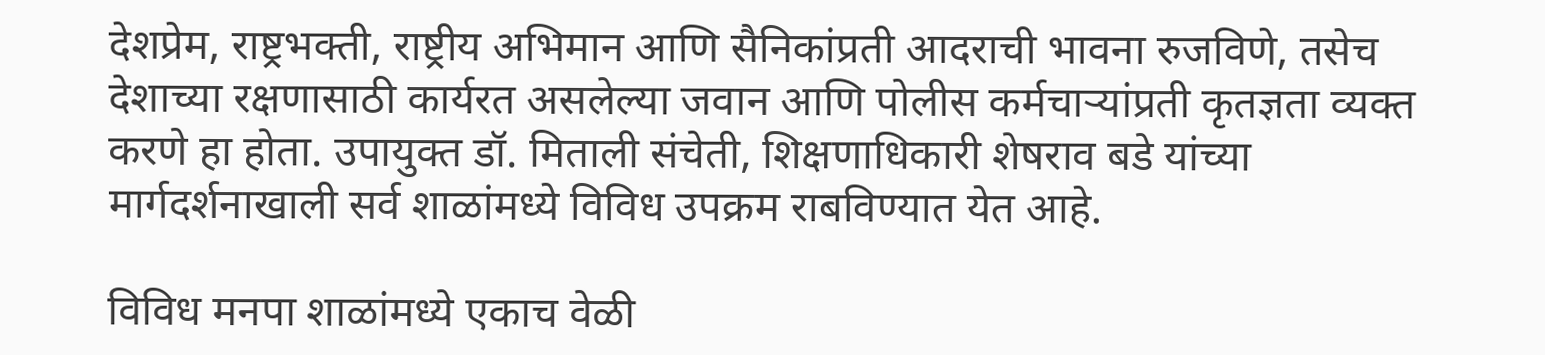देशप्रेम, राष्ट्रभक्ती, राष्ट्रीय अभिमान आणि सैनिकांप्रती आदराची भावना रुजविणे, तसेच देशाच्या रक्षणासाठी कार्यरत असलेल्या जवान आणि पोलीस कर्मचाऱ्यांप्रती कृतज्ञता व्यक्त करणे हा होता. उपायुक्त डॉ. मिताली संचेती, शिक्षणाधिकारी शेषराव बडे यांच्या मार्गदर्शनाखाली सर्व शाळांमध्ये विविध उपक्रम राबविण्यात येत आहे.

विविध मनपा शाळांमध्ये एकाच वेळी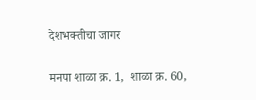देशभक्तीचा जागर

मनपा शाळा क्र. 1,  शाळा क्र. 60,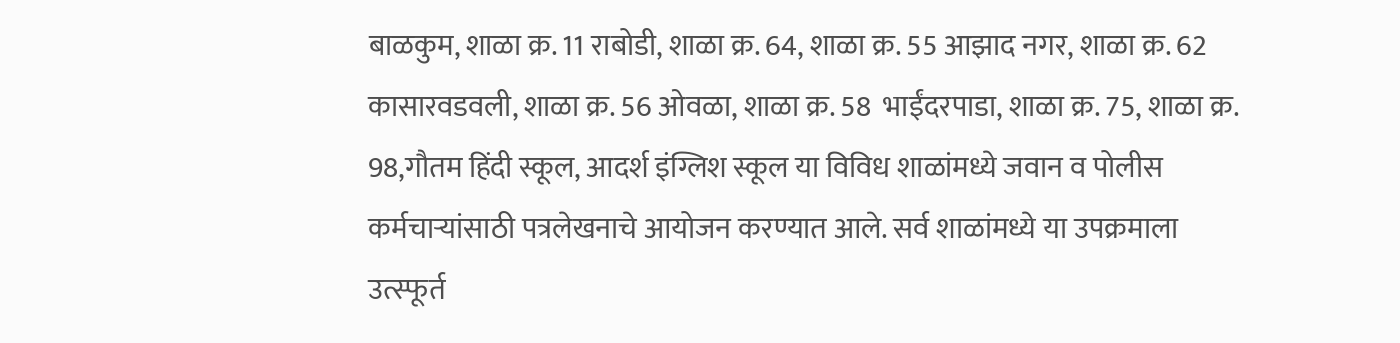बाळकुम, शाळा क्र. 11 राबोडी, शाळा क्र. 64, शाळा क्र. 55 आझाद नगर, शाळा क्र. 62 कासारवडवली, शाळा क्र. 56 ओवळा, शाळा क्र. 58  भाईंदरपाडा, शाळा क्र. 75, शाळा क्र. 98,गौतम हिंदी स्कूल, आदर्श इंग्ल‍िश स्कूल या विविध शाळांमध्ये जवान व पोलीस कर्मचाऱ्यांसाठी पत्रलेखनाचे आयोजन करण्यात आले. सर्व शाळांमध्ये या उपक्रमाला उत्स्फूर्त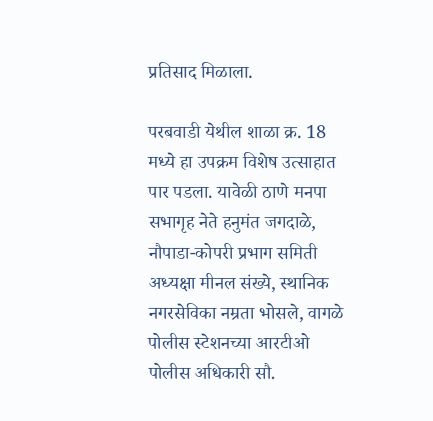प्रतिसाद मिळाला.

परबवाडी येथील शाळा क्र. 18 मध्ये हा उपक्रम विशेष उत्साहात पार पडला. यावेळी ठाणे मनपा सभागृह नेते हनुमंत जगदाळे, नौपाडा-कोपरी प्रभाग समिती अध्यक्षा मीनल संख्ये, स्थानिक नगरसेविका नम्रता भोसले, वागळे पोलीस स्टेशनच्या आरटीओ पोलीस अधिकारी सौ.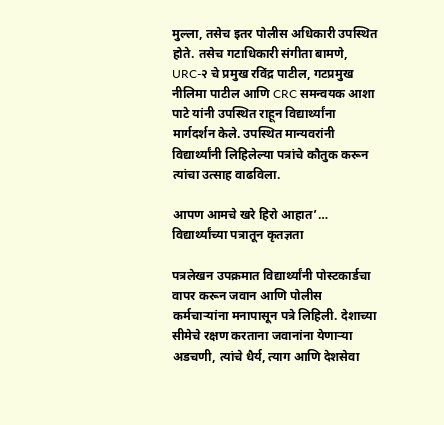मुल्ला, तसेच इतर पोलीस अधिकारी उपस्थित होते. तसेच गटाधिकारी संगीता बामणे, URC-२ चे प्रमुख रविंद्र पाटील, गटप्रमुख नीलिमा पाटील आणि CRC समन्वयक आशा पाटे यांनी उपस्थित राहून विद्यार्थ्यांना मार्गदर्शन केले. उपस्थित मान्यवरांनी विद्यार्थ्यांनी लिहिलेल्या पत्रांचे कौतुक करून त्यांचा उत्साह वाढविला.

आपण आमचे खरे हिरो आहात’… विद्यार्थ्यांच्या पत्रातून कृतज्ञता

पत्रलेखन उपक्रमात विद्यार्थ्यांनी पोस्टकार्डचा वापर करून जवान आणि पोलीस कर्मचाऱ्यांना मनापासून पत्रे लिहिली. देशाच्या सीमेचे रक्षण करताना जवानांना येणाऱ्या अडचणी, त्यांचे धैर्य, त्याग आणि देशसेवा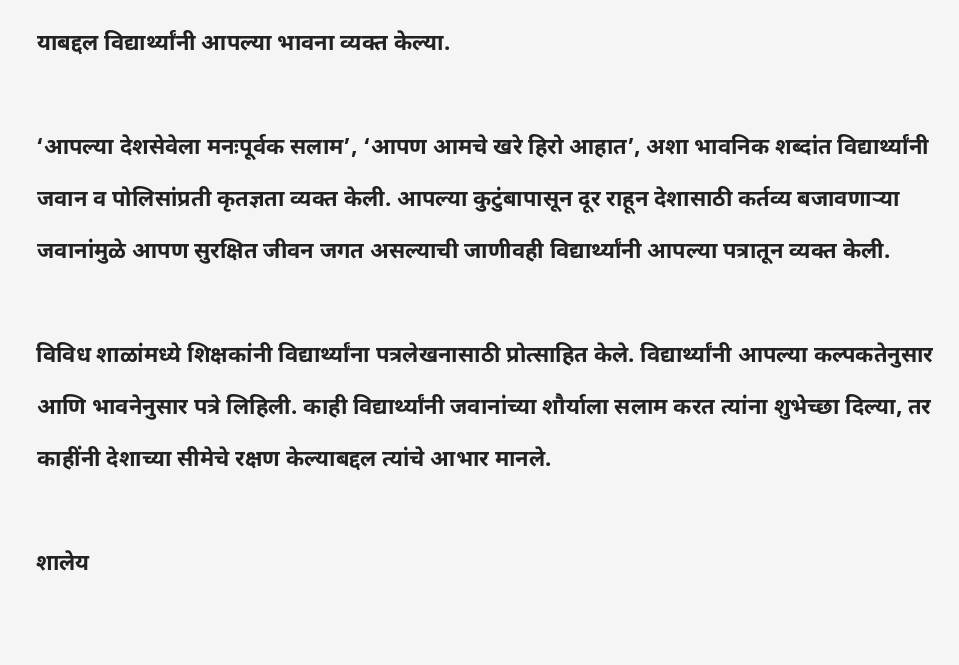याबद्दल विद्यार्थ्यांनी आपल्या भावना व्यक्त केल्या.

‘आपल्या देशसेवेला मनःपूर्वक सलाम’, ‘आपण आमचे खरे हिरो आहात’, अशा भावनिक शब्दांत विद्यार्थ्यांनी जवान व पोलिसांप्रती कृतज्ञता व्यक्त केली. आपल्या कुटुंबापासून दूर राहून देशासाठी कर्तव्य बजावणाऱ्या जवानांमुळे आपण सुरक्षित जीवन जगत असल्याची जाणीवही विद्यार्थ्यांनी आपल्या पत्रातून व्यक्त केली.

विविध शाळांमध्ये शिक्षकांनी विद्यार्थ्यांना पत्रलेखनासाठी प्रोत्साहित केले. विद्यार्थ्यांनी आपल्या कल्पकतेनुसार आणि भावनेनुसार पत्रे लिहिली. काही विद्यार्थ्यांनी जवानांच्या शौर्याला सलाम करत त्यांना शुभेच्छा दिल्या, तर काहींनी देशाच्या सीमेचे रक्षण केल्याबद्दल त्यांचे आभार मानले.

शालेय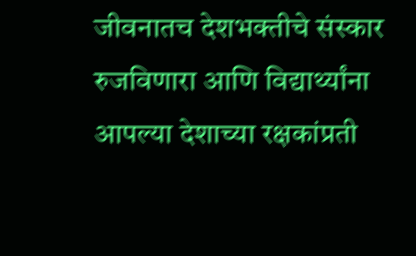जीवनातच देशभक्तीचे संस्कार रुजविणारा आणि विद्यार्थ्यांना आपल्या देशाच्या रक्षकांप्रती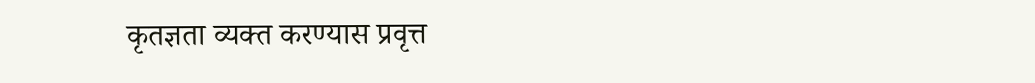कृतज्ञता व्यक्त करण्यास प्रवृत्त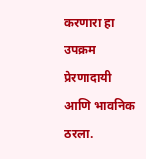करणारा हा उपक्रम प्रेरणादायी आणि भावनिक ठरला.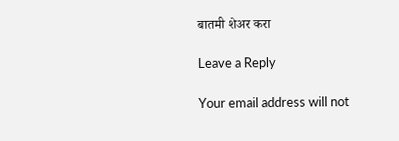बातमी शेअर करा

Leave a Reply

Your email address will not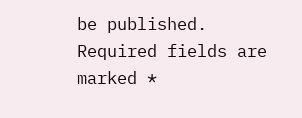be published. Required fields are marked *